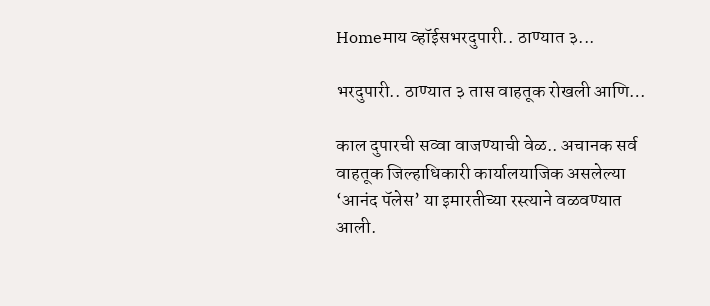Homeमाय व्हॉईसभरदुपारी.. ठाण्यात ३...

भरदुपारी.. ठाण्यात ३ तास वाहतूक रोखली आणि…

काल दुपारची सव्वा वाजण्याची वेळ.. अचानक सर्व वाहतूक जिल्हाधिकारी कार्यालयाजिक असलेल्या ‘आनंद पॅलेस’ या इमारतीच्या रस्त्याने वळवण्यात आली.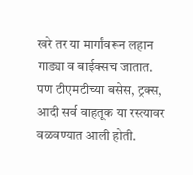खरे तर या मार्गांवरून लहान गाड्या व बाईक्सच जातात. पण टीएमटीच्या बसेस, ट्रक्स, आदी सर्व वाहतूक या रस्त्यावर वळवण्यात आली होती.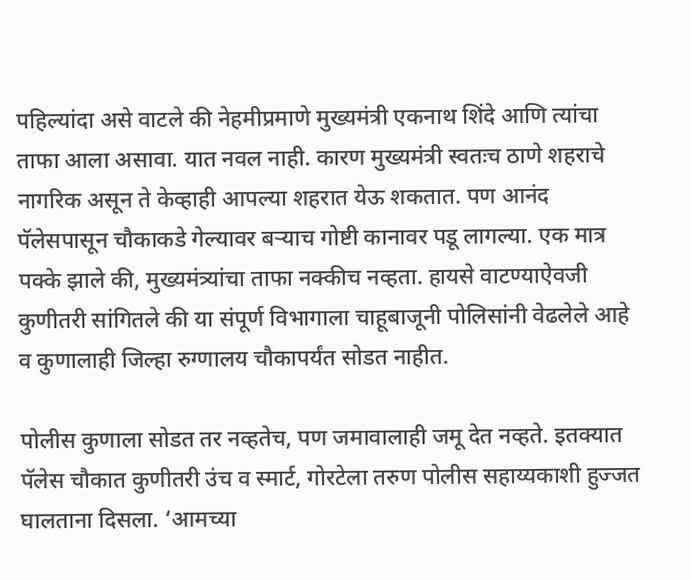पहिल्यांदा असे वाटले की नेहमीप्रमाणे मुख्यमंत्री एकनाथ शिंदे आणि त्यांचा ताफा आला असावा. यात नवल नाही. कारण मुख्यमंत्री स्वतःच ठाणे शहराचे नागरिक असून ते केव्हाही आपल्या शहरात येऊ शकतात. पण आनंद पॅलेसपासून चौकाकडे गेल्यावर बऱ्याच गोष्टी कानावर पडू लागल्या. एक मात्र पक्के झाले की, मुख्यमंत्र्यांचा ताफा नक्कीच नव्हता. हायसे वाटण्याऐवजी कुणीतरी सांगितले की या संपूर्ण विभागाला चाहूबाजूनी पोलिसांनी वेढलेले आहे व कुणालाही जिल्हा रुग्णालय चौकापर्यंत सोडत नाहीत.

पोलीस कुणाला सोडत तर नव्हतेच, पण जमावालाही जमू देत नव्हते. इतक्यात पॅलेस चौकात कुणीतरी उंच व स्मार्ट, गोरटेला तरुण पोलीस सहाय्यकाशी हुज्जत घालताना दिसला. ‘आमच्या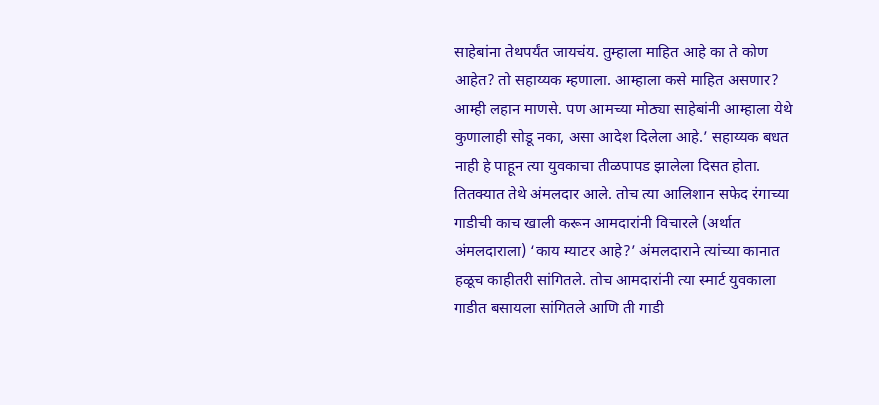साहेबांना तेथपर्यंत जायचंय. तुम्हाला माहित आहे का ते कोण आहेत? तो सहाय्यक म्हणाला. आम्हाला कसे माहित असणार? आम्ही लहान माणसे. पण आमच्या मोठ्या साहेबांनी आम्हाला येथे कुणालाही सोडू नका, असा आदेश दिलेला आहे.’ सहाय्यक बधत नाही हे पाहून त्या युवकाचा तीळपापड झालेला दिसत होता. तितक्यात तेथे अंमलदार आले. तोच त्या आलिशान सफेद रंगाच्या गाडीची काच खाली करून आमदारांनी विचारले (अर्थात अंमलदाराला) ‘काय म्याटर आहे?’ अंमलदाराने त्यांच्या कानात हळूच काहीतरी सांगितले. तोच आमदारांनी त्या स्मार्ट युवकाला गाडीत बसायला सांगितले आणि ती गाडी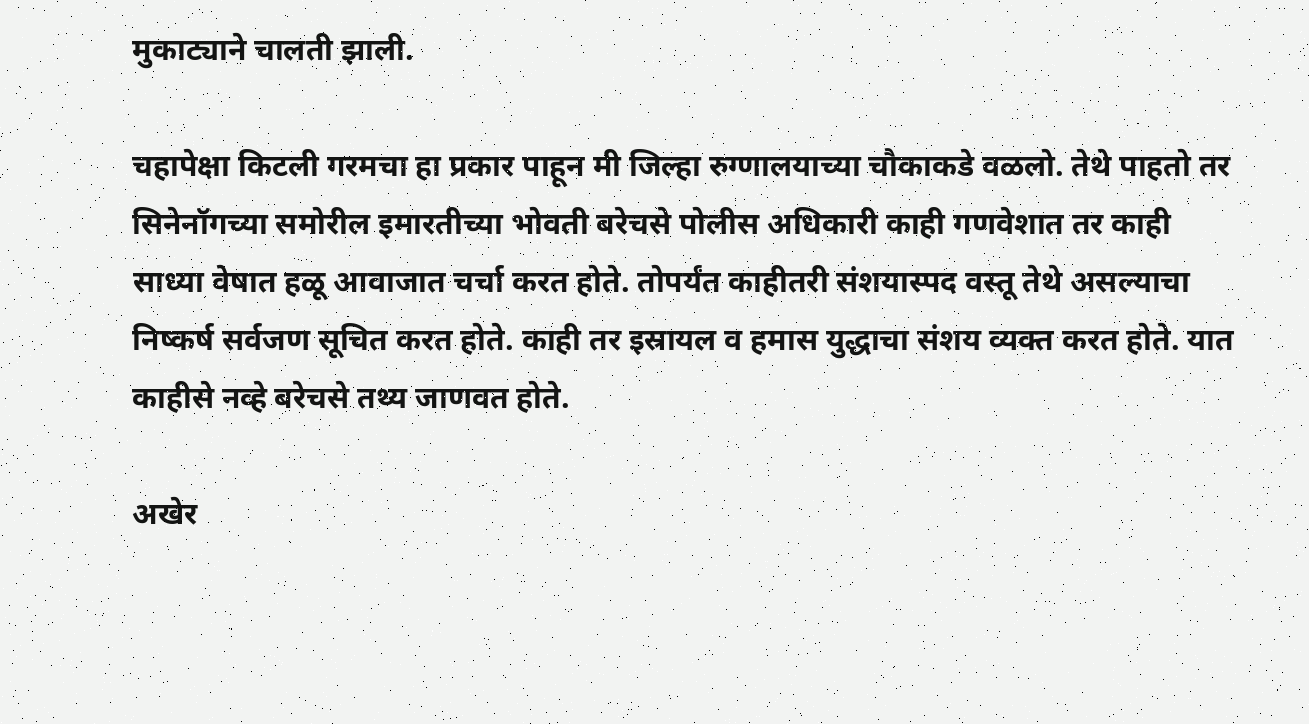मुकाट्याने चालती झाली.

चहापेक्षा किटली गरमचा हा प्रकार पाहून मी जिल्हा रुग्णालयाच्या चौकाकडे वळलो. तेथे पाहतो तर सिनेनॉगच्या समोरील इमारतीच्या भोवती बरेचसे पोलीस अधिकारी काही गणवेशात तर काही साध्या वेषात हळू आवाजात चर्चा करत होते. तोपर्यंत काहीतरी संशयास्पद वस्तू तेथे असल्याचा निष्कर्ष सर्वजण सूचित करत होते. काही तर इस्रायल व हमास युद्धाचा संशय व्यक्त करत होते. यात काहीसे नव्हे बरेचसे तथ्य जाणवत होते.

अखेर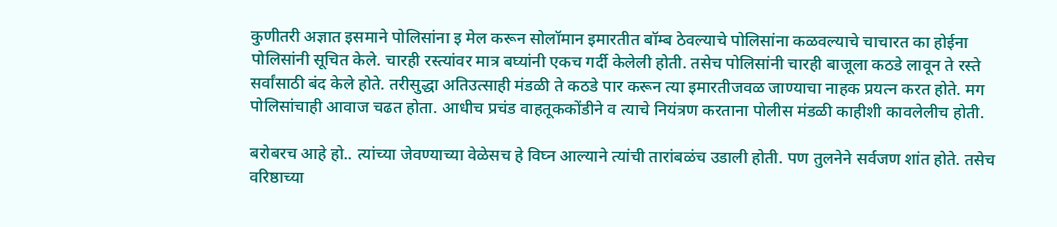कुणीतरी अज्ञात इसमाने पोलिसांना इ मेल करून सोलॉमान इमारतीत बॉम्ब ठेवल्याचे पोलिसांना कळवल्याचे चाचारत का होईना पोलिसांनी सूचित केले. चारही रस्त्यांवर मात्र बघ्यांनी एकच गर्दी केलेली होती. तसेच पोलिसांनी चारही बाजूला कठडे लावून ते रस्ते सर्वांसाठी बंद केले होते. तरीसुद्धा अतिउत्साही मंडळी ते कठडे पार करून त्या इमारतीजवळ जाण्याचा नाहक प्रयत्न करत होते. मग पोलिसांचाही आवाज चढत होता. आधीच प्रचंड वाहतूककोंडीने व त्याचे नियंत्रण करताना पोलीस मंडळी काहीशी कावलेलीच होती.

बरोबरच आहे हो.. त्यांच्या जेवण्याच्या वेळेसच हे विघ्न आल्याने त्यांची तारांबळंच उडाली होती. पण तुलनेने सर्वजण शांत होते. तसेच वरिष्ठाच्या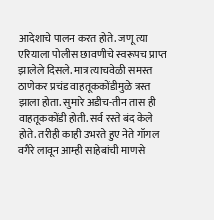आदेशाचे पालन करत होते. जणू त्या एरियाला पोलीस छावणीचे स्वरूपच प्राप्त झालेले दिसले. मात्र त्याचवेळी समस्त ठाणेकर प्रचंड वाहतूककोंडीमुळे त्रस्त झाला होता. सुमारे अडीच-तीन तास ही वाहतूककोंडी होती. सर्व रस्ते बंद केले होते. तरीही काही उभरते हुए नेते गॉगल वगैरे लावून आम्ही साहेबांची माणसे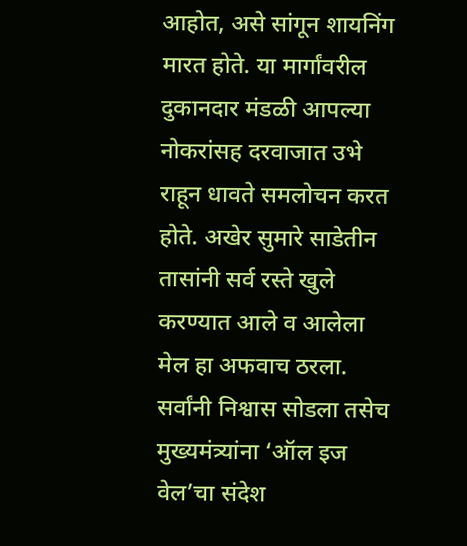आहोत, असे सांगून शायनिंग मारत होते. या मार्गांवरील दुकानदार मंडळी आपल्या नोकरांसह दरवाजात उभे राहून धावते समलोचन करत होते. अखेर सुमारे साडेतीन तासांनी सर्व रस्ते खुले करण्यात आले व आलेला मेल हा अफवाच ठरला. सर्वांनी निश्वास सोडला तसेच मुख्यमंत्र्यांना ‘ऑल इज वेल’चा संदेश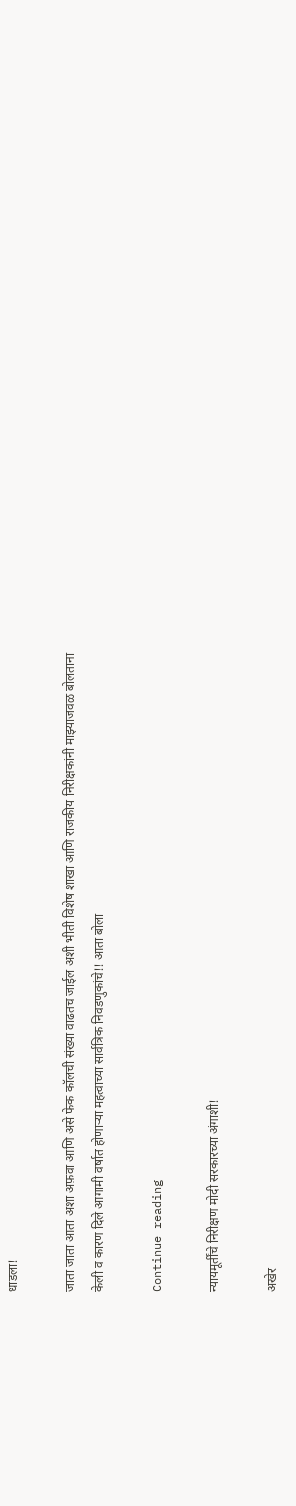धाडला!

जाता जाता आता अशा अफ़वा आणि असे फेक कॉलची संख्या वाढतच जाईल अशी भीती विशेष शाखा आणि राजकीय निरीक्षकांनी माझ्याजवळ बोलताना केली व कारण दिले आगामी वर्षात होणाऱ्या महत्वाच्या सार्वत्रिक निवडणुकांचे!! आता बोला

Continue reading

न्यायमूर्तींचे निरीक्षण मोदी सरकारच्या अंगाशी!

अखेर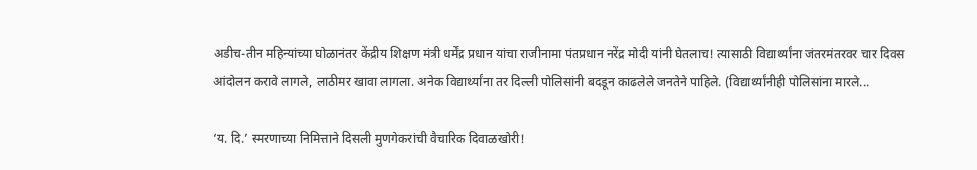अडीच-तीन महिन्यांच्या घोळानंतर केंद्रीय शिक्षण मंत्री धर्मेंद्र प्रधान यांचा राजीनामा पंतप्रधान नरेंद्र मोदी यांनी घेतलाच! त्यासाठी विद्यार्थ्यांना जंतरमंतरवर चार दिवस आंदोलन करावे लागले, लाठीमर खावा लागला. अनेक विद्यार्थ्यांना तर दिल्ली पोलिसांनी बदडून काढलेले जनतेने पाहिले. (विद्यार्थ्यांनीही पोलिसांना मारले...

‘य. दि.’ स्मरणाच्या निमित्ताने दिसली मुणगेकरांची वैचारिक दिवाळखोरी!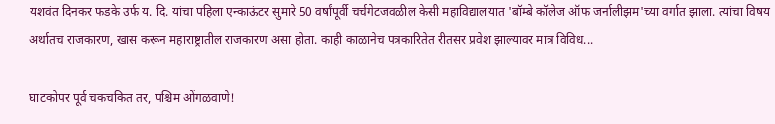यशवंत दिनकर फडके उर्फ य. दि. यांचा पहिला एन्काऊंटर सुमारे 50 वर्षांपूर्वी चर्चगेटजवळील केसी महाविद्यालयात 'बॉम्बे कॉलेज ऑफ जर्नालीझम'च्या वर्गात झाला. त्यांचा विषय अर्थातच राजकारण, खास करून महाराष्ट्रातील राजकारण असा होता. काही काळानेच पत्रकारितेत रीतसर प्रवेश झाल्यावर मात्र विविध...

घाटकोपर पूर्व चकचकित तर, पश्चिम ओंगळवाणे!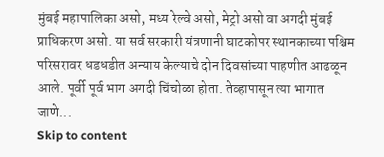मुंबई महापालिका असो, मध्य रेल्वे असो, मेट्रो असो वा अगदी मुंबई प्राधिकरण असो. या सर्व सरकारी यंत्रणानी घाटकोपर स्थानकाच्या पश्चिम परिसरावर धडधडीत अन्याय केल्याचे दोन दिवसांच्या पाहणीत आढळून आले. पूर्वी पूर्व भाग अगदी चिंचोळा होता. तेव्हापासून त्या भागात जाणे...
Skip to content